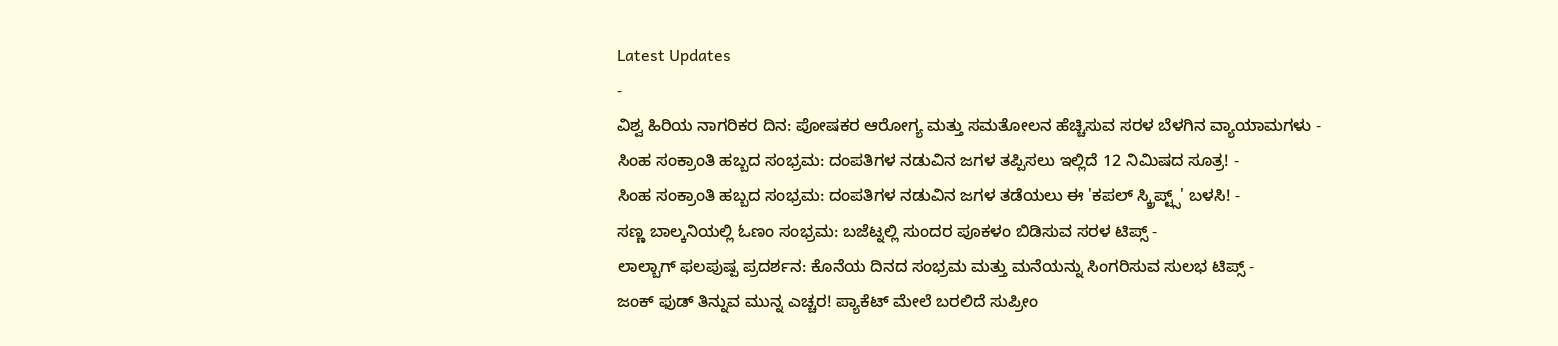Latest Updates
-
ವಿಶ್ವ ಹಿರಿಯ ನಾಗರಿಕರ ದಿನ: ಪೋಷಕರ ಆರೋಗ್ಯ ಮತ್ತು ಸಮತೋಲನ ಹೆಚ್ಚಿಸುವ ಸರಳ ಬೆಳಗಿನ ವ್ಯಾಯಾಮಗಳು -
ಸಿಂಹ ಸಂಕ್ರಾಂತಿ ಹಬ್ಬದ ಸಂಭ್ರಮ: ದಂಪತಿಗಳ ನಡುವಿನ ಜಗಳ ತಪ್ಪಿಸಲು ಇಲ್ಲಿದೆ 12 ನಿಮಿಷದ ಸೂತ್ರ! -
ಸಿಂಹ ಸಂಕ್ರಾಂತಿ ಹಬ್ಬದ ಸಂಭ್ರಮ: ದಂಪತಿಗಳ ನಡುವಿನ ಜಗಳ ತಡೆಯಲು ಈ 'ಕಪಲ್ ಸ್ಕ್ರಿಪ್ಟ್ಸ್' ಬಳಸಿ! -
ಸಣ್ಣ ಬಾಲ್ಕನಿಯಲ್ಲಿ ಓಣಂ ಸಂಭ್ರಮ: ಬಜೆಟ್ನಲ್ಲಿ ಸುಂದರ ಪೂಕಳಂ ಬಿಡಿಸುವ ಸರಳ ಟಿಪ್ಸ್ -
ಲಾಲ್ಬಾಗ್ ಫಲಪುಷ್ಪ ಪ್ರದರ್ಶನ: ಕೊನೆಯ ದಿನದ ಸಂಭ್ರಮ ಮತ್ತು ಮನೆಯನ್ನು ಸಿಂಗರಿಸುವ ಸುಲಭ ಟಿಪ್ಸ್ -
ಜಂಕ್ ಫುಡ್ ತಿನ್ನುವ ಮುನ್ನ ಎಚ್ಚರ! ಪ್ಯಾಕೆಟ್ ಮೇಲೆ ಬರಲಿದೆ ಸುಪ್ರೀಂ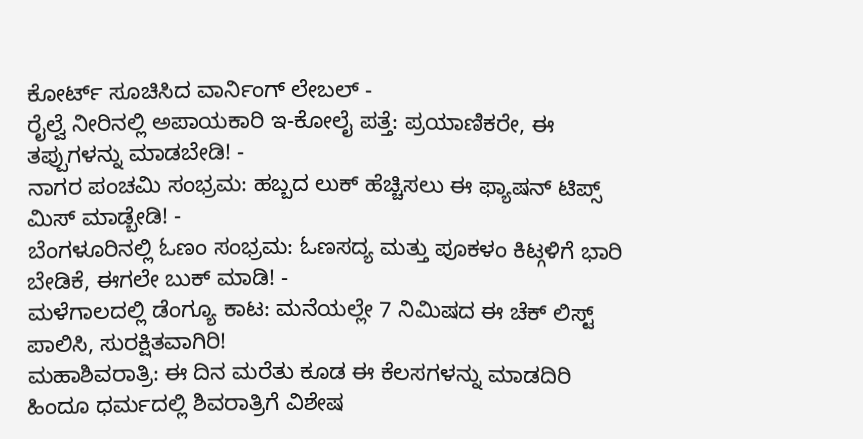ಕೋರ್ಟ್ ಸೂಚಿಸಿದ ವಾರ್ನಿಂಗ್ ಲೇಬಲ್ -
ರೈಲ್ವೆ ನೀರಿನಲ್ಲಿ ಅಪಾಯಕಾರಿ ಇ-ಕೋಲೈ ಪತ್ತೆ: ಪ್ರಯಾಣಿಕರೇ, ಈ ತಪ್ಪುಗಳನ್ನು ಮಾಡಬೇಡಿ! -
ನಾಗರ ಪಂಚಮಿ ಸಂಭ್ರಮ: ಹಬ್ಬದ ಲುಕ್ ಹೆಚ್ಚಿಸಲು ಈ ಫ್ಯಾಷನ್ ಟಿಪ್ಸ್ ಮಿಸ್ ಮಾಡ್ಬೇಡಿ! -
ಬೆಂಗಳೂರಿನಲ್ಲಿ ಓಣಂ ಸಂಭ್ರಮ: ಓಣಸದ್ಯ ಮತ್ತು ಪೂಕಳಂ ಕಿಟ್ಗಳಿಗೆ ಭಾರಿ ಬೇಡಿಕೆ, ಈಗಲೇ ಬುಕ್ ಮಾಡಿ! -
ಮಳೆಗಾಲದಲ್ಲಿ ಡೆಂಗ್ಯೂ ಕಾಟ: ಮನೆಯಲ್ಲೇ 7 ನಿಮಿಷದ ಈ ಚೆಕ್ ಲಿಸ್ಟ್ ಪಾಲಿಸಿ, ಸುರಕ್ಷಿತವಾಗಿರಿ!
ಮಹಾಶಿವರಾತ್ರಿ: ಈ ದಿನ ಮರೆತು ಕೂಡ ಈ ಕೆಲಸಗಳನ್ನು ಮಾಡದಿರಿ
ಹಿಂದೂ ಧರ್ಮದಲ್ಲಿ ಶಿವರಾತ್ರಿಗೆ ವಿಶೇಷ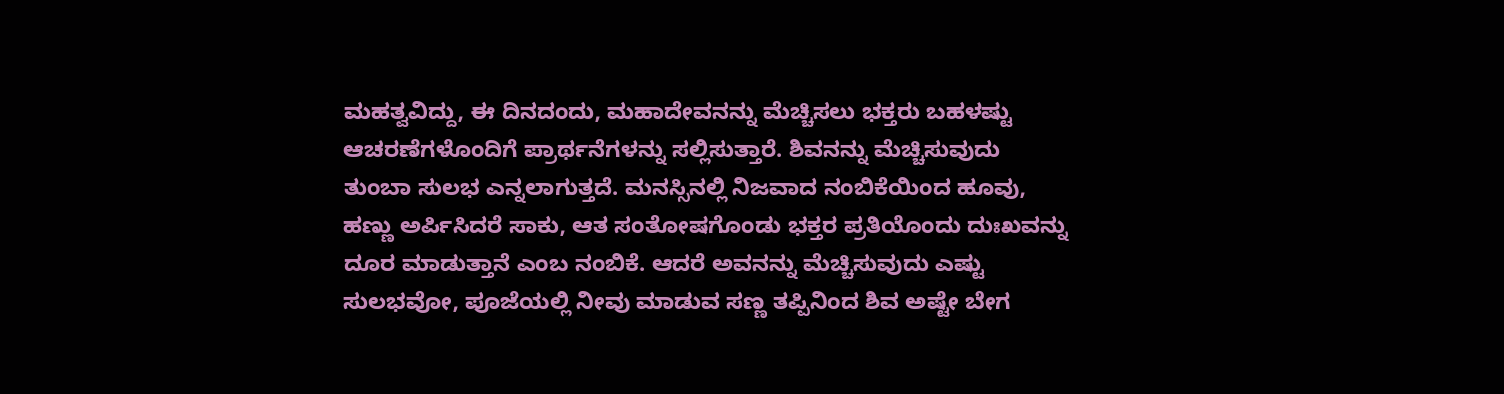ಮಹತ್ವವಿದ್ದು, ಈ ದಿನದಂದು, ಮಹಾದೇವನನ್ನು ಮೆಚ್ಚಿಸಲು ಭಕ್ತರು ಬಹಳಷ್ಟು ಆಚರಣೆಗಳೊಂದಿಗೆ ಪ್ರಾರ್ಥನೆಗಳನ್ನು ಸಲ್ಲಿಸುತ್ತಾರೆ. ಶಿವನನ್ನು ಮೆಚ್ಚಿಸುವುದು ತುಂಬಾ ಸುಲಭ ಎನ್ನಲಾಗುತ್ತದೆ. ಮನಸ್ಸಿನಲ್ಲಿ ನಿಜವಾದ ನಂಬಿಕೆಯಿಂದ ಹೂವು, ಹಣ್ಣು ಅರ್ಪಿಸಿದರೆ ಸಾಕು, ಆತ ಸಂತೋಷಗೊಂಡು ಭಕ್ತರ ಪ್ರತಿಯೊಂದು ದುಃಖವನ್ನು ದೂರ ಮಾಡುತ್ತಾನೆ ಎಂಬ ನಂಬಿಕೆ. ಆದರೆ ಅವನನ್ನು ಮೆಚ್ಚಿಸುವುದು ಎಷ್ಟು ಸುಲಭವೋ, ಪೂಜೆಯಲ್ಲಿ ನೀವು ಮಾಡುವ ಸಣ್ಣ ತಪ್ಪಿನಿಂದ ಶಿವ ಅಷ್ಟೇ ಬೇಗ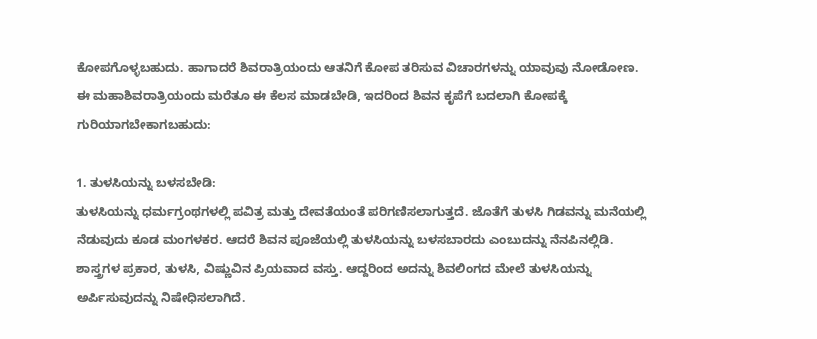ಕೋಪಗೊಳ್ಳಬಹುದು. ಹಾಗಾದರೆ ಶಿವರಾತ್ರಿಯಂದು ಆತನಿಗೆ ಕೋಪ ತರಿಸುವ ವಿಚಾರಗಳನ್ನು ಯಾವುವು ನೋಡೋಣ.
ಈ ಮಹಾಶಿವರಾತ್ರಿಯಂದು ಮರೆತೂ ಈ ಕೆಲಸ ಮಾಡಬೇಡಿ, ಇದರಿಂದ ಶಿವನ ಕೃಪೆಗೆ ಬದಲಾಗಿ ಕೋಪಕ್ಕೆ ಗುರಿಯಾಗಬೇಕಾಗಬಹುದು:

1. ತುಳಸಿಯನ್ನು ಬಳಸಬೇಡಿ:
ತುಳಸಿಯನ್ನು ಧರ್ಮಗ್ರಂಥಗಳಲ್ಲಿ ಪವಿತ್ರ ಮತ್ತು ದೇವತೆಯಂತೆ ಪರಿಗಣಿಸಲಾಗುತ್ತದೆ. ಜೊತೆಗೆ ತುಳಸಿ ಗಿಡವನ್ನು ಮನೆಯಲ್ಲಿ ನೆಡುವುದು ಕೂಡ ಮಂಗಳಕರ. ಆದರೆ ಶಿವನ ಪೂಜೆಯಲ್ಲಿ ತುಳಸಿಯನ್ನು ಬಳಸಬಾರದು ಎಂಬುದನ್ನು ನೆನಪಿನಲ್ಲಿಡಿ. ಶಾಸ್ತ್ರಗಳ ಪ್ರಕಾರ, ತುಳಸಿ, ವಿಷ್ಣುವಿನ ಪ್ರಿಯವಾದ ವಸ್ತು. ಆದ್ದರಿಂದ ಅದನ್ನು ಶಿವಲಿಂಗದ ಮೇಲೆ ತುಳಸಿಯನ್ನು ಅರ್ಪಿಸುವುದನ್ನು ನಿಷೇಧಿಸಲಾಗಿದೆ.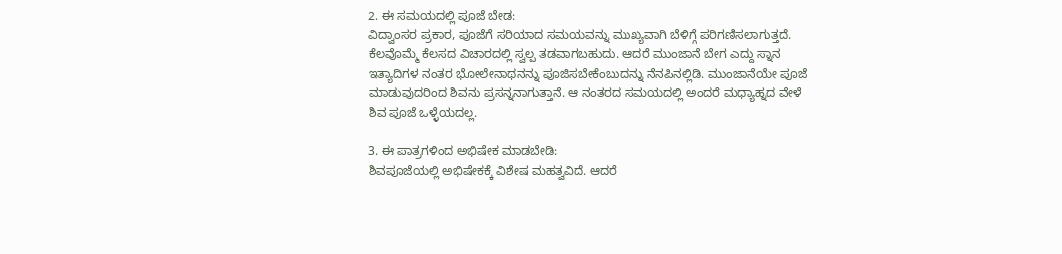2. ಈ ಸಮಯದಲ್ಲಿ ಪೂಜೆ ಬೇಡ:
ವಿದ್ವಾಂಸರ ಪ್ರಕಾರ, ಪೂಜೆಗೆ ಸರಿಯಾದ ಸಮಯವನ್ನು ಮುಖ್ಯವಾಗಿ ಬೆಳಿಗ್ಗೆ ಪರಿಗಣಿಸಲಾಗುತ್ತದೆ. ಕೆಲವೊಮ್ಮೆ ಕೆಲಸದ ವಿಚಾರದಲ್ಲಿ ಸ್ವಲ್ಪ ತಡವಾಗಬಹುದು. ಆದರೆ ಮುಂಜಾನೆ ಬೇಗ ಎದ್ದು ಸ್ನಾನ ಇತ್ಯಾದಿಗಳ ನಂತರ ಭೋಲೇನಾಥನನ್ನು ಪೂಜಿಸಬೇಕೆಂಬುದನ್ನು ನೆನಪಿನಲ್ಲಿಡಿ. ಮುಂಜಾನೆಯೇ ಪೂಜೆ ಮಾಡುವುದರಿಂದ ಶಿವನು ಪ್ರಸನ್ನನಾಗುತ್ತಾನೆ. ಆ ನಂತರದ ಸಮಯದಲ್ಲಿ ಅಂದರೆ ಮಧ್ಯಾಹ್ನದ ವೇಳೆ ಶಿವ ಪೂಜೆ ಒಳ್ಳೆಯದಲ್ಲ.

3. ಈ ಪಾತ್ರಗಳಿಂದ ಅಭಿಷೇಕ ಮಾಡಬೇಡಿ:
ಶಿವಪೂಜೆಯಲ್ಲಿ ಅಭಿಷೇಕಕ್ಕೆ ವಿಶೇಷ ಮಹತ್ವವಿದೆ. ಆದರೆ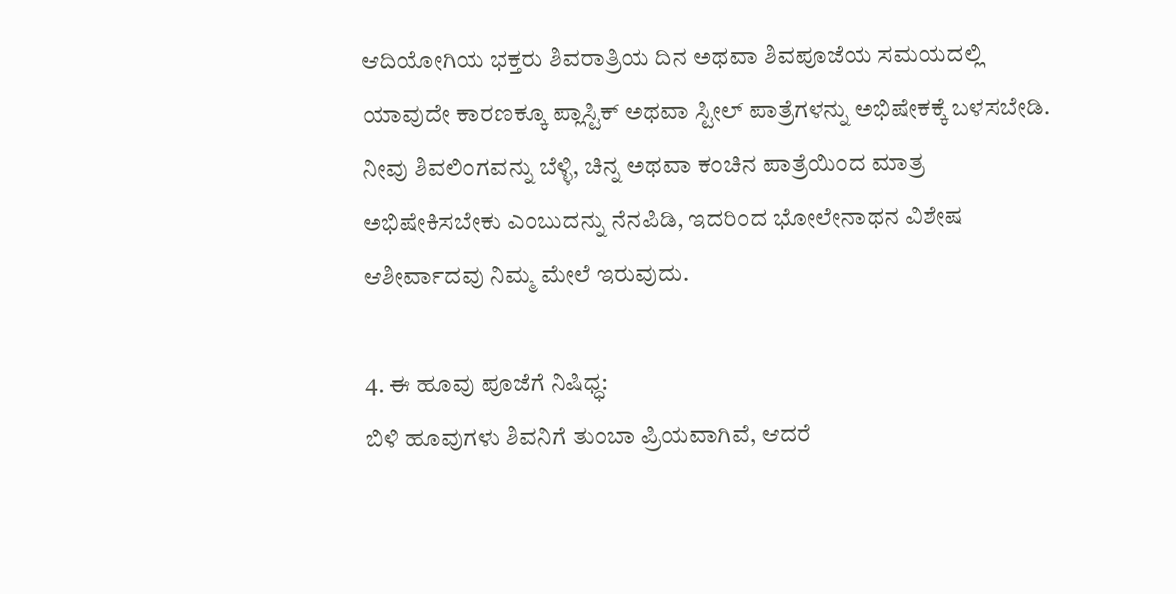ಆದಿಯೋಗಿಯ ಭಕ್ತರು ಶಿವರಾತ್ರಿಯ ದಿನ ಅಥವಾ ಶಿವಪೂಜೆಯ ಸಮಯದಲ್ಲಿ ಯಾವುದೇ ಕಾರಣಕ್ಕೂ ಪ್ಲಾಸ್ಟಿಕ್ ಅಥವಾ ಸ್ಟೀಲ್ ಪಾತ್ರೆಗಳನ್ನು ಅಭಿಷೇಕಕ್ಕೆ ಬಳಸಬೇಡಿ. ನೀವು ಶಿವಲಿಂಗವನ್ನು ಬೆಳ್ಳಿ, ಚಿನ್ನ ಅಥವಾ ಕಂಚಿನ ಪಾತ್ರೆಯಿಂದ ಮಾತ್ರ ಅಭಿಷೇಕಿಸಬೇಕು ಎಂಬುದನ್ನು ನೆನಪಿಡಿ, ಇದರಿಂದ ಭೋಲೇನಾಥನ ವಿಶೇಷ ಆಶೀರ್ವಾದವು ನಿಮ್ಮ ಮೇಲೆ ಇರುವುದು.

4. ಈ ಹೂವು ಪೂಜೆಗೆ ನಿಷಿಧ್ಧ:
ಬಿಳಿ ಹೂವುಗಳು ಶಿವನಿಗೆ ತುಂಬಾ ಪ್ರಿಯವಾಗಿವೆ, ಆದರೆ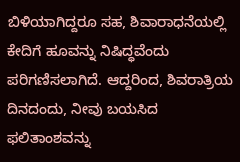ಬಿಳಿಯಾಗಿದ್ದರೂ ಸಹ, ಶಿವಾರಾಧನೆಯಲ್ಲಿ ಕೇದಿಗೆ ಹೂವನ್ನು ನಿಷಿದ್ಧವೆಂದು ಪರಿಗಣಿಸಲಾಗಿದೆ. ಆದ್ದರಿಂದ, ಶಿವರಾತ್ರಿಯ ದಿನದಂದು, ನೀವು ಬಯಸಿದ ಫಲಿತಾಂಶವನ್ನು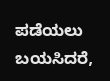ಪಡೆಯಲು ಬಯಸಿದರೆ,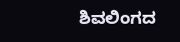ಶಿವಲಿಂಗದ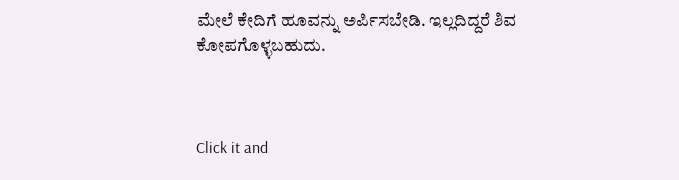ಮೇಲೆ ಕೇದಿಗೆ ಹೂವನ್ನು ಅರ್ಪಿಸಬೇಡಿ. ಇಲ್ಲದಿದ್ದರೆ ಶಿವ ಕೋಪಗೊಳ್ಳಬಹುದು.



Click it and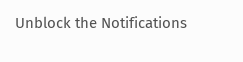Unblock the Notifications